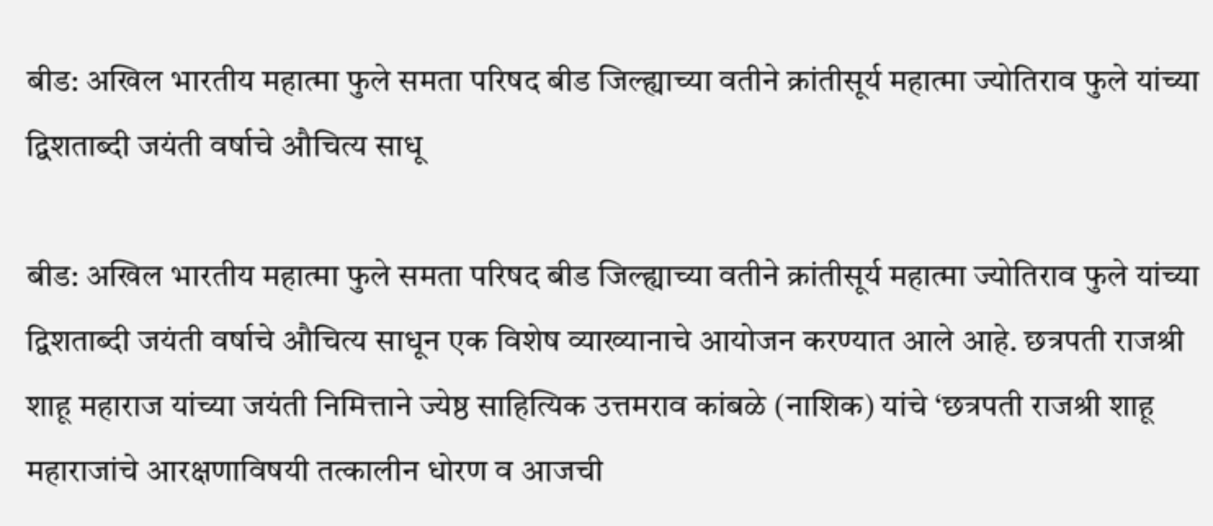बीड: अखिल भारतीय महात्मा फुले समता परिषद बीड जिल्ह्याच्या वतीने क्रांतीसूर्य महात्मा ज्योतिराव फुले यांच्या द्विशताब्दी जयंती वर्षाचे औचित्य साधू

बीड: अखिल भारतीय महात्मा फुले समता परिषद बीड जिल्ह्याच्या वतीने क्रांतीसूर्य महात्मा ज्योतिराव फुले यांच्या द्विशताब्दी जयंती वर्षाचे औचित्य साधून एक विशेष व्याख्यानाचे आयोजन करण्यात आले आहे. छत्रपती राजश्री शाहू महाराज यांच्या जयंती निमित्ताने ज्येष्ठ साहित्यिक उत्तमराव कांबळे (नाशिक) यांचे ‘छत्रपती राजश्री शाहू महाराजांचे आरक्षणाविषयी तत्कालीन धोरण व आजची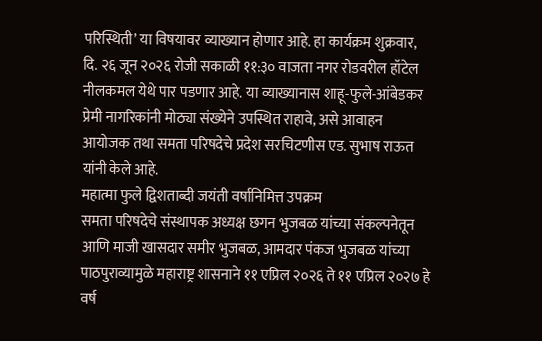परिस्थिती’ या विषयावर व्याख्यान होणार आहे. हा कार्यक्रम शुक्रवार, दि. २६ जून २०२६ रोजी सकाळी ११:३० वाजता नगर रोडवरील हॉटेल नीलकमल येथे पार पडणार आहे. या व्याख्यानास शाहू-फुले-आंबेडकर प्रेमी नागरिकांनी मोठ्या संख्येने उपस्थित राहावे, असे आवाहन आयोजक तथा समता परिषदेचे प्रदेश सरचिटणीस एड. सुभाष राऊत यांनी केले आहे.
महात्मा फुले द्विशताब्दी जयंती वर्षानिमित्त उपक्रम
समता परिषदेचे संस्थापक अध्यक्ष छगन भुजबळ यांच्या संकल्पनेतून आणि माजी खासदार समीर भुजबळ, आमदार पंकज भुजबळ यांच्या पाठपुराव्यामुळे महाराष्ट्र शासनाने ११ एप्रिल २०२६ ते ११ एप्रिल २०२७ हे वर्ष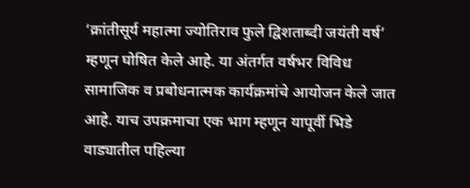‘क्रांतीसूर्य महात्मा ज्योतिराव फुले द्विशताब्दी जयंती वर्ष’ म्हणून घोषित केले आहे. या अंतर्गत वर्षभर विविध सामाजिक व प्रबोधनात्मक कार्यक्रमांचे आयोजन केले जात आहे. याच उपक्रमाचा एक भाग म्हणून यापूर्वी भिडे वाड्यातील पहिल्या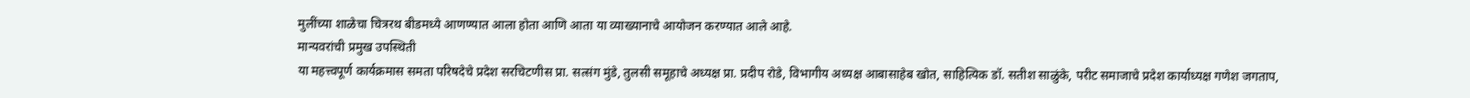मुलींच्या शाळेचा चित्ररथ बीडमध्ये आणण्यात आला होता आणि आता या व्याख्यानाचे आयोजन करण्यात आले आहे.
मान्यवरांची प्रमुख उपस्थिती
या महत्त्वपूर्ण कार्यक्रमास समता परिषदेचे प्रदेश सरचिटणीस प्रा. सत्संग मुंडे, तुलसी समूहाचे अध्यक्ष प्रा. प्रदीप रोडे, विभागीय अध्यक्ष आबासाहेब खोत, साहित्यिक डॉ. सतीश साळुंके, परीट समाजाचे प्रदेश कार्याध्यक्ष गणेश जगताप,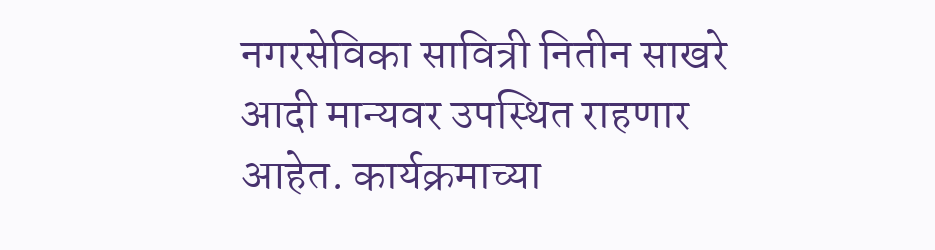नगरसेविका सावित्री नितीन साखरे आदी मान्यवर उपस्थित राहणार आहेत. कार्यक्रमाच्या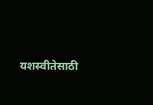यशस्वीतेसाठी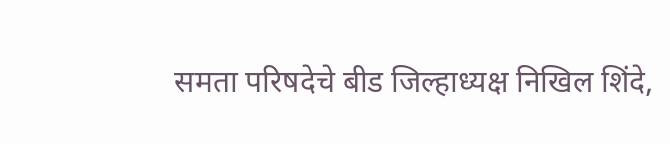समता परिषदेचे बीड जिल्हाध्यक्ष निखिल शिंदे,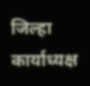जिल्हा कार्याध्यक्ष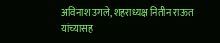अविनाश उगले, शहराध्यक्ष नितीन राऊत यांच्यासह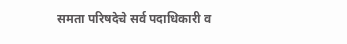समता परिषदेचे सर्व पदाधिकारी व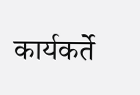कार्यकर्ते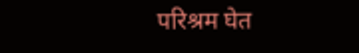परिश्रम घेत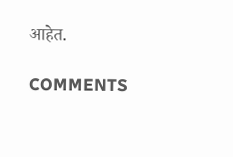आहेत.

COMMENTS